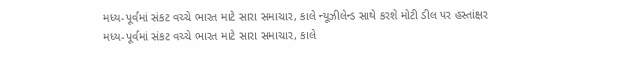મધ્ય-પૂર્વમાં સંકટ વચ્ચે ભારત માટે સારા સમાચાર, કાલે ન્યૂઝીલેન્ડ સાથે કરશે મોટી ડીલ પર હસ્તાંક્ષર
મધ્ય-પૂર્વમાં સંકટ વચ્ચે ભારત માટે સારા સમાચાર, કાલે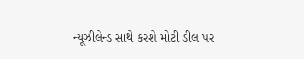ન્યૂઝીલેન્ડ સાથે કરશે મોટી ડીલ પર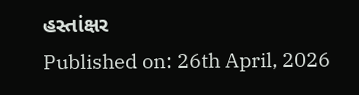હસ્તાંક્ષર
Published on: 26th April, 2026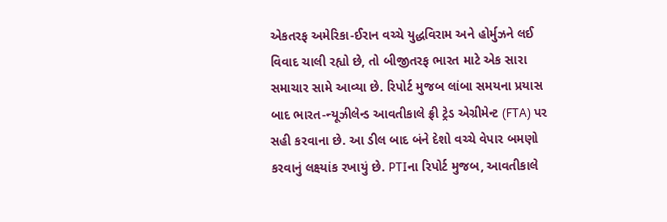એકતરફ અમેરિકા-ઈરાન વચ્ચે યુદ્ધવિરામ અને હોર્મુઝને લઈ વિવાદ ચાલી રહ્યો છે, તો બીજીતરફ ભારત માટે એક સારા સમાચાર સામે આવ્યા છે. રિપોર્ટ મુજબ લાંબા સમયના પ્રયાસ બાદ ભારત-ન્યૂઝીલેન્ડ આવતીકાલે ફ્રી ટ્રેડ એગ્રીમેન્ટ (FTA) પર સહી કરવાના છે. આ ડીલ બાદ બંને દેશો વચ્ચે વેપાર બમણો કરવાનું લક્ષ્યાંક રખાયું છે. PTIના રિપોર્ટ મુજબ, આવતીકાલે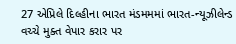27 એપ્રિલે દિલ્હીના ભારત મંડમમમાં ભારત-ન્યૂઝીલેન્ડ વચ્ચે મુક્ત વેપાર કરાર પર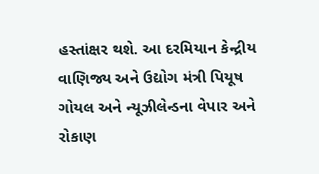હસ્તાંક્ષર થશે. આ દરમિયાન કેન્દ્રીય વાણિજ્ય અને ઉદ્યોગ મંત્રી પિયૂષ ગોયલ અને ન્યૂઝીલેન્ડના વેપાર અને રોકાણ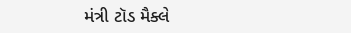મંત્રી ટૉડ મૈક્લે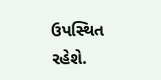ઉપસ્થિત રહેશે.